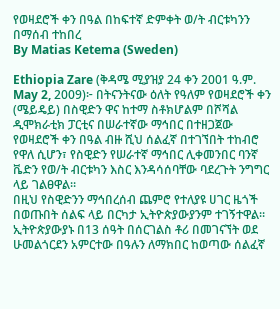የወዛደሮች ቀን በዓል በከፍተኛ ድምቀት ወ/ት ብርቱካንን በማሰብ ተከበረ
By Matias Ketema (Sweden)

Ethiopia Zare (ቅዳሜ ሚያዝያ 24 ቀን 2001 ዓ.ም. May 2, 2009)፦ በትናንትናው ዕለት የዓለም የወዛደሮች ቀን (ሜይዴይ) በስዊድን ዋና ከተማ ስቶክሆልም በሾሻል ዲሞክራቲክ ፓርቲና በሠራተኛው ማኅበር በተዘጋጀው የወዛደሮች ቀን በዓል ብዙ ሺህ ሰልፈኛ በተገኘበት ተከብሮ የዋለ ሲሆን፣ የስዊድን የሠራተኛ ማኅበር ሊቀመንበር ባንኛ ቬድን የወ/ት ብርቱካን እስር እንዳሳሰባቸው ባደረጉት ንግግር ላይ ገልፀዋል።
በዚህ የስዊድንን ማኅበረሰብ ጨምሮ የተለያዩ ሀገር ዜጎች በወጡበት ሰልፍ ላይ በርካታ ኢትዮጵያውያንም ተገኝተዋል። ኢትዮጵያውያኑ በ13 ሰዓት በሰርገልስ ቶሪ በመገናኘት ወደ ሁመልጎርደን አምርተው በዓሉን ለማክበር ከወጣው ሰልፈኛ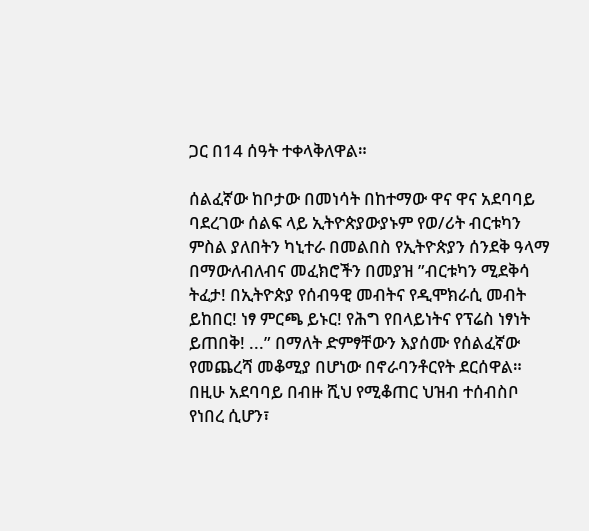ጋር በ14 ሰዓት ተቀላቅለዋል።

ሰልፈኛው ከቦታው በመነሳት በከተማው ዋና ዋና አደባባይ ባደረገው ሰልፍ ላይ ኢትዮጵያውያኑም የወ/ሪት ብርቱካን ምስል ያለበትን ካኒተራ በመልበስ የኢትዮጵያን ሰንደቅ ዓላማ በማውለብለብና መፈክሮችን በመያዝ ”ብርቱካን ሚደቅሳ ትፈታ! በኢትዮጵያ የሰብዓዊ መብትና የዲሞክራሲ መብት ይከበር! ነፃ ምርጫ ይኑር! የሕግ የበላይነትና የፕሬስ ነፃነት ይጠበቅ! ...” በማለት ድምፃቸውን እያሰሙ የሰልፈኛው የመጨረሻ መቆሚያ በሆነው በኖራባንቶርየት ደርሰዋል።
በዚሁ አደባባይ በብዙ ሺህ የሚቆጠር ህዝብ ተሰብስቦ የነበረ ሲሆን፣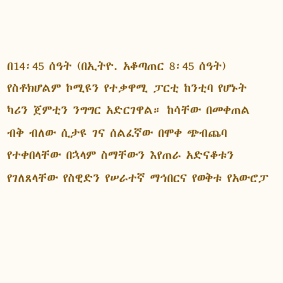በ14፡45 ሰዓት (በኢትዮ. አቆጣጠር 8፡45 ሰዓት) የስቶክሆልም ኮሚዩን የተቃዋሚ ፓርቲ ከንቲባ የሆኑት ካሪን ጀምቲን ንግግር አድርገዋል። ከሳቸው በመቀጠል ብቅ ብለው ሲታዩ ገና ሰልፈኛው በሞቀ ጭብጨባ የተቀበላቸው በኋላም ስማቸውን እየጠራ አድናቆቱን የገለጸላቸው የስዊድን የሠራተኛ ማኅበርና የወቅቱ የአውሮፓ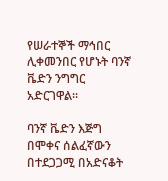የሠራተኞች ማኅበር ሊቀመንበር የሆኑት ባንኛ ቬድን ንግግር አድርገዋል።

ባንኛ ቬድን እጅግ በሞቀና ሰልፈኛውን በተደጋጋሚ በአድናቆት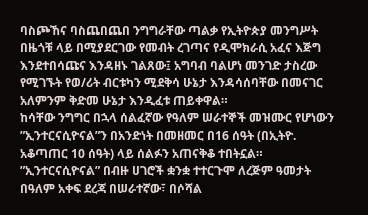ባስጮኸና ባስጨበጨበ ንግግራቸው ጣልቃ የኢትዮጵያ መንግሥት በዜጎቹ ላይ በሚያደርገው የመብት ረገጣና የዲሞክራሲ አፈና እጅግ እንደተበሳጩና እንዳዘኑ ገልጸው፤ አግባብ ባልሆነ መንገድ ታስረው የሚገኙት የወ/ሪት ብርቱካን ሚደቅሳ ሁኔታ እንዳሳሰባቸው በመናገር አለምንም ቅድመ ሁኔታ እንዲፈቱ ጠይቀዋል።
ከሳቸው ንግግር በኋላ ሰልፈኛው የዓለም ሠራተኞች መዝሙር የሆነውን ”ኢንተርናሲዮናል”ን በአንድነት በመዘመር በ16 ሰዓት (በኢትዮ. አቆጣጠር 10 ሰዓት) ላይ ሰልፉን አጠናቅቆ ተበትኗል።
”ኢንተርናሲዮናል” በብዙ ሀገሮች ቋንቋ ተተርጉሞ ለረጅም ዓመታት በዓለም አቀፍ ደረጃ በሠራተኛው፣ በሶሻል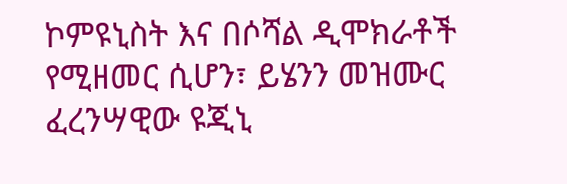ኮምዩኒስት እና በሶሻል ዲሞክራቶች የሚዘመር ሲሆን፣ ይሄንን መዝሙር ፈረንሣዊው ዩጂኒ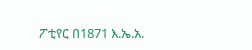ፖቲየር በ1871 እ.ኤ.አ.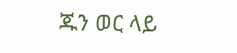ጁን ወር ላይ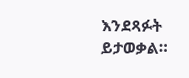እንደጻፉት ይታወቃል።